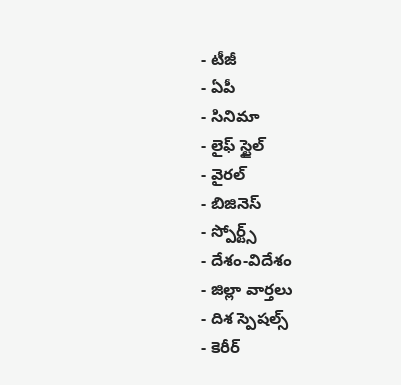- టీజీ
- ఏపీ
- సినిమా
- లైఫ్ స్టైల్
- వైరల్
- బిజినెస్
- స్పోర్ట్స్
- దేశం-విదేశం
- జిల్లా వార్తలు
- దిశ స్పెషల్స్
- కెరీర్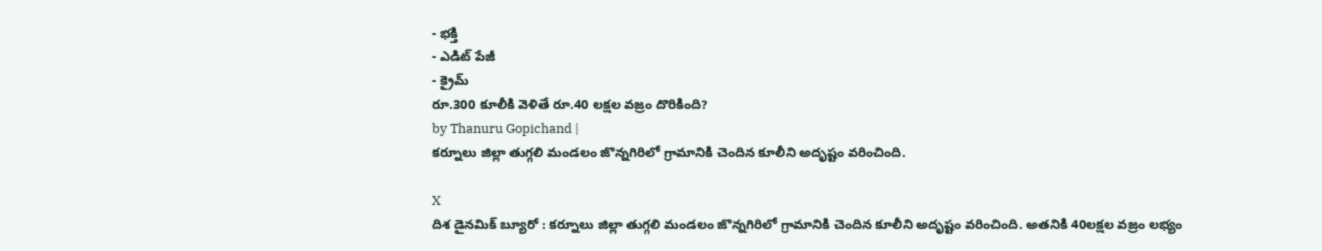- భక్తి
- ఎడిట్ పేజీ
- క్రైమ్
రూ.300 కూలీకి వెళితే రూ.40 లక్షల వజ్రం దొరికింది?
by Thanuru Gopichand |
కర్నూలు జిల్లా తుగ్గలి మండలం జొన్నగిరిలో గ్రామానికి చెందిన కూలీని అదృష్టం వరించింది.

X
దిశ డైనమిక్ బ్యూరో : కర్నూలు జిల్లా తుగ్గలి మండలం జొన్నగిరిలో గ్రామానికి చెందిన కూలీని అదృష్టం వరించింది. అతనికి 40లక్షల వజ్రం లభ్యం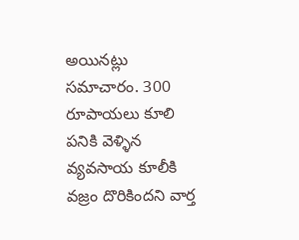అయినట్లు సమాచారం. 300 రూపాయలు కూలి పనికి వెళ్ళిన వ్యవసాయ కూలీకి వజ్రం దొరికిందని వార్త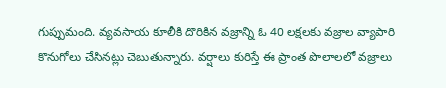గుప్పుమంది. వ్యవసాయ కూలీకి దొరికిన వజ్రాన్ని ఓ 40 లక్షలకు వజ్రాల వ్యాపారి కొనుగోలు చేసినట్లు చెబుతున్నారు. వర్షాలు కురిస్తే ఈ ప్రాంత పొలాలలో వజ్రాలు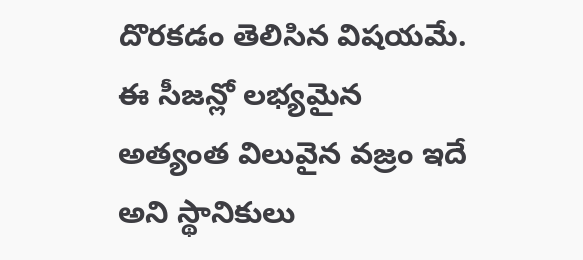దొరకడం తెలిసిన విషయమే. ఈ సీజన్లో లభ్యమైన అత్యంత విలువైన వజ్రం ఇదే అని స్థానికులు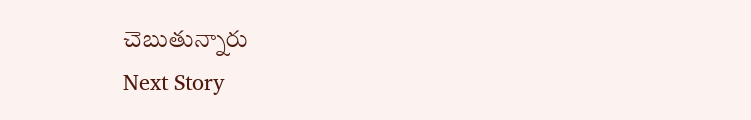చెబుతున్నారు
Next Story